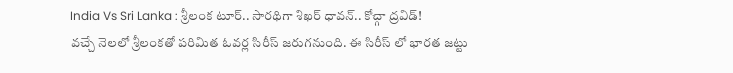India Vs Sri Lanka : శ్రీలంక టూర్.. సారథిగా శిఖర్ ధావన్.. కోచ్గా ద్రవిడ్!
వచ్చే నెలలో శ్రీలంకతో పరిమిత ఓవర్ల సిరీస్ జరుగనుంది. ఈ సిరీస్ లో భారత జట్టు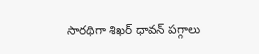సారథిగా శిఖర్ ధావన్ పగ్గాలు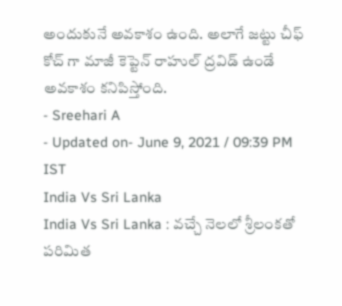అందుకునే అవకాశం ఉంది. అలాగే జట్టు చీఫ్ కోచ్ గా మాజీ కెప్టెన్ రాహుల్ ద్రవిడ్ ఉండే అవకాశం కనిపిస్తోంది.
- Sreehari A
- Updated on- June 9, 2021 / 09:39 PM IST
India Vs Sri Lanka
India Vs Sri Lanka : వచ్చే నెలలో శ్రీలంకతో పరిమిత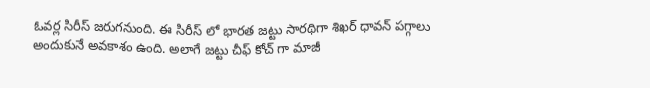ఓవర్ల సిరీస్ జరుగనుంది. ఈ సిరీస్ లో భారత జట్టు సారథిగా శిఖర్ ధావన్ పగ్గాలు అందుకునే అవకాశం ఉంది. అలాగే జట్టు చీఫ్ కోచ్ గా మాజీ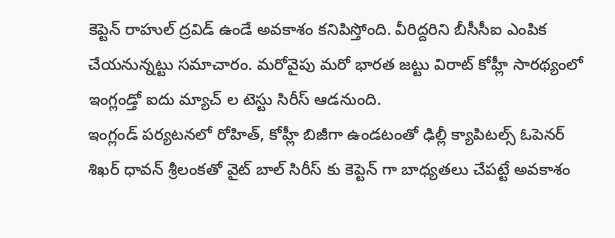కెప్టెన్ రాహుల్ ద్రవిడ్ ఉండే అవకాశం కనిపిస్తోంది. వీరిద్దరిని బీసీసీఐ ఎంపిక చేయనున్నట్టు సమాచారం. మరోవైపు మరో భారత జట్టు విరాట్ కోహ్లీ సారథ్యంలో ఇంగ్లండ్తో ఐదు మ్యాచ్ ల టెస్టు సిరీస్ ఆడనుంది.
ఇంగ్లండ్ పర్యటనలో రోహిత్, కోహ్లీ బిజీగా ఉండటంతో ఢిల్లీ క్యాపిటల్స్ ఓపెనర్ శిఖర్ ధావన్ శ్రీలంకతో వైట్ బాల్ సిరీస్ కు కెప్టెన్ గా బాధ్యతలు చేపట్టే అవకాశం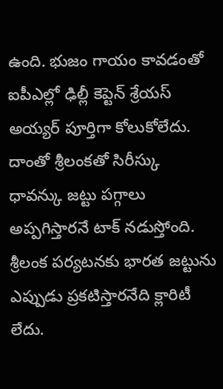ఉంది. భుజం గాయం కావడంతో ఐపీఎల్లో ఢిల్లీ కెప్టెన్ శ్రేయస్ అయ్యర్ పూర్తిగా కోలుకోలేదు.
దాంతో శ్రీలంకతో సిరీస్కు ధావన్కు జట్టు పగ్గాలు అప్పగిస్తారనే టాక్ నడుస్తోంది. శ్రీలంక పర్యటనకు భారత జట్టును ఎప్పుడు ప్రకటిస్తారనేది క్లారిటీ లేదు.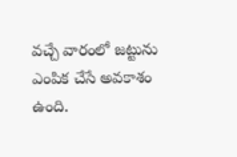వచ్చే వారంలో జట్టును ఎంపిక చేసే అవకాశం ఉంది.